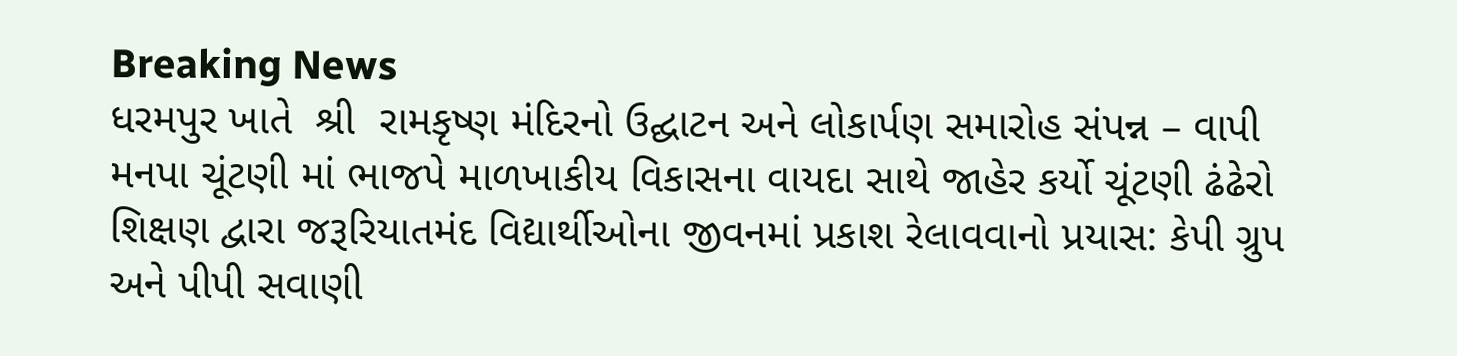Breaking News
ધરમપુર ખાતે  શ્રી  રામકૃષ્ણ મંદિરનો ઉદ્ઘાટન અને લોકાર્પણ સમારોહ સંપન્ન – વાપી મનપા ચૂંટણી માં ભાજપે માળખાકીય વિકાસના વાયદા સાથે જાહેર કર્યો ચૂંટણી ઢંઢેરો શિક્ષણ દ્વારા જરૂરિયાતમંદ વિદ્યાર્થીઓના જીવનમાં પ્રકાશ રેલાવવાનો પ્રયાસ: કેપી ગ્રુપ અને પીપી સવાણી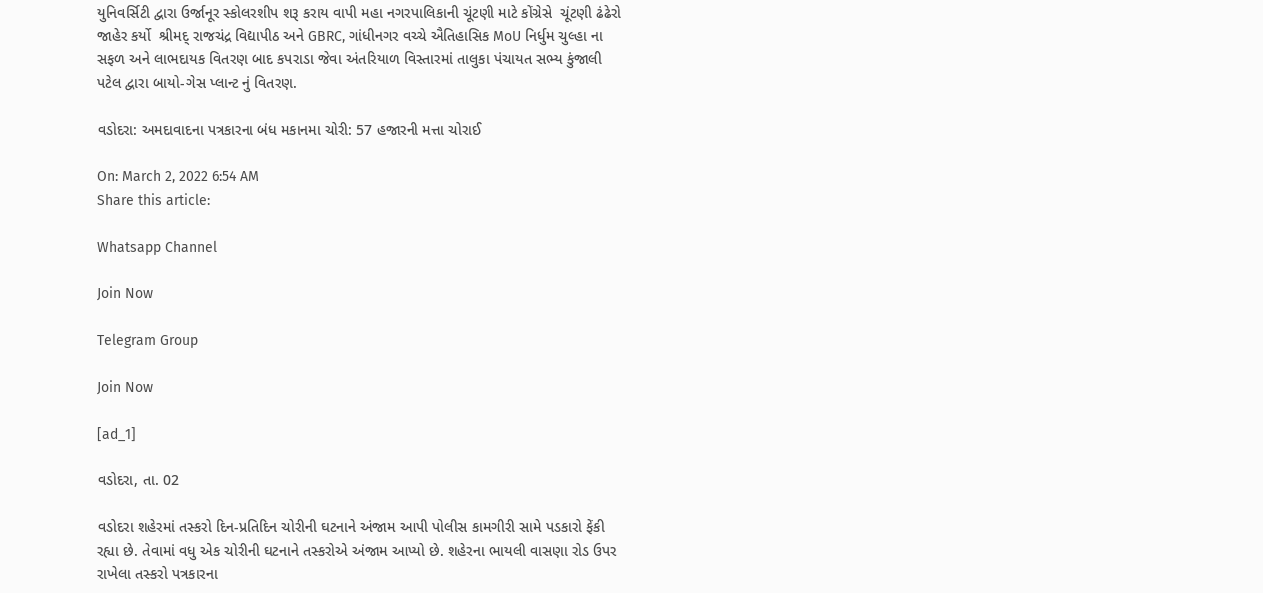યુનિવર્સિટી દ્વારા ઉર્જાનૂર સ્કોલરશીપ શરૂ કરાય વાપી મહા નગરપાલિકાની ચૂંટણી માટે કોંગ્રેસે  ચૂંટણી ઢંઢેરો જાહેર કર્યો  શ્રીમદ્ રાજચંદ્ર વિદ્યાપીઠ અને GBRC, ગાંધીનગર વચ્ચે ઐતિહાસિક MoU નિર્ધુમ ચુલ્હા ના સફળ અને લાભદાયક વિતરણ બાદ કપરાડા જેવા અંતરિયાળ વિસ્તારમાં તાલુકા પંચાયત સભ્ય કુંજાલી પટેલ દ્વારા બાયો-ગેસ પ્લાન્ટ નું વિતરણ.

વડોદરા: અમદાવાદના પત્રકારના બંધ મકાનમા ચોરી: 57 હજારની મત્તા ચોરાઈ

On: March 2, 2022 6:54 AM
Share this article:

Whatsapp Channel

Join Now

Telegram Group

Join Now

[ad_1]

વડોદરા, તા. 02

વડોદરા શહેરમાં તસ્કરો દિન-પ્રતિદિન ચોરીની ઘટનાને અંજામ આપી પોલીસ કામગીરી સામે પડકારો ફેંકી રહ્યા છે. તેવામાં વધુ એક ચોરીની ઘટનાને તસ્કરોએ અંજામ આપ્યો છે. શહેરના ભાયલી વાસણા રોડ ઉપર રાખેલા તસ્કરો પત્રકારના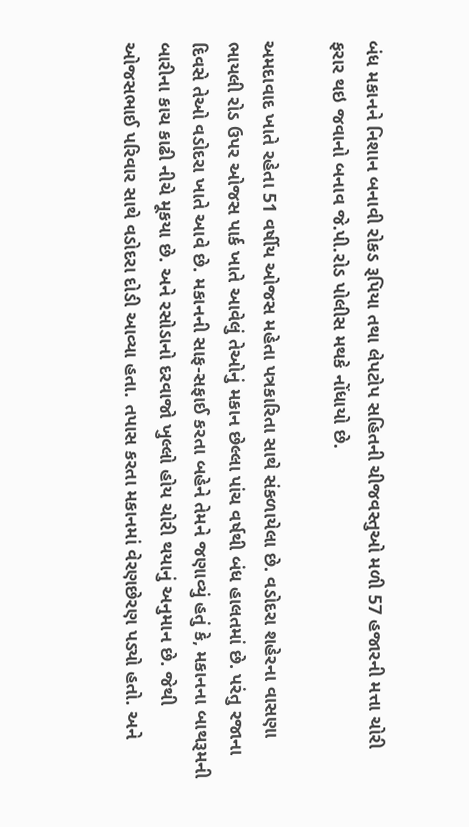બંધ મકાનને નિશાન બનાવી રોકડ રૂપિયા તથા લેપટોપ સહિતની ચીજવસ્તુઓ મળી 57 હજારની મત્તા ચોરી ફરાર થઇ જવાનો બનાવ જે.પી.રોડ પોલીસ મથકે નોંધાયો છે.

અમદાવાદ ખાતે રહેતા 51 વર્ષીય ઓજસ મહેતા પત્રકારિતા સાથે સંકળાયેલા છે. વડોદરા શહેરના વાસણા ભાયલી રોડ ઉપર ઓજસ પાર્ક ખાતે આવેલું તેઓનું મકાન છેલ્લા પાંચ વર્ષથી બંધ હાલતમાં છે. પરંતુ રજાના દિવસે તેઓ વડોદરા ખાતે આવે છે. મકાનની સાફ-સફાઈ કરતા બહેને તેમને જણાવ્યું હતું કે, મકાનના બાથરૂમની બારીના કાચ કાઢી નીચે મૂકયા છે. અને રસોડાનો દરવાજો ખુલ્લો હોય ચોરી થયાનું અનુમાન છે. જેથી ઓજસભાઈ પરિવાર સાથે વડોદરા દોડી આવ્યા હતા. તપાસ કરતા મકાનમાં વેરણછેરણ પડ્યો હતો. અને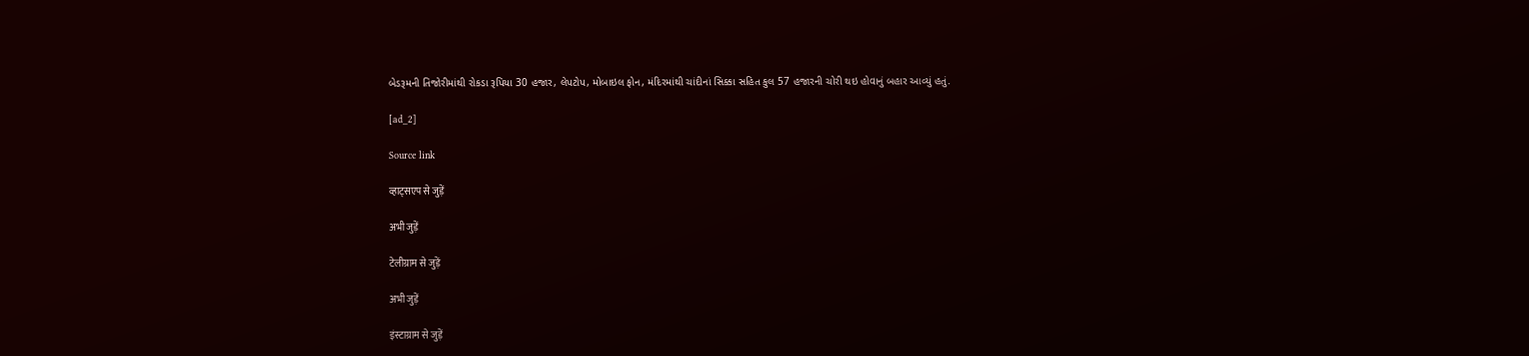બેડરૂમની તિજોરીમાંથી રોકડા રૂપિયા 30 હજાર, લેપટોપ, મોબાઇલ ફોન, મંદિરમાંથી ચાંદીનાં સિક્કા સહિત કુલ 57 હજારની ચોરી થઇ હોવાનું બહાર આવ્યું હતું.

[ad_2]

Source link

व्हाट्सएप से जुड़ें

अभी जुड़ें

टेलीग्राम से जुड़ें

अभी जुड़ें

इंस्टाग्राम से जुड़ें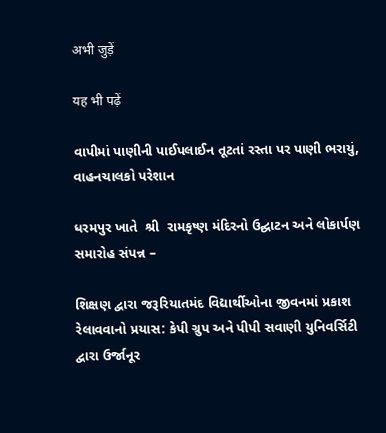अभी जुड़ें

यह भी पढ़ें

વાપીમાં પાણીની પાઈપલાઈન તૂટતાં રસ્તા પર પાણી ભરાયું, વાહનચાલકો પરેશાન

ધરમપુર ખાતે  શ્રી  રામકૃષ્ણ મંદિરનો ઉદ્ઘાટન અને લોકાર્પણ સમારોહ સંપન્ન –

શિક્ષણ દ્વારા જરૂરિયાતમંદ વિદ્યાર્થીઓના જીવનમાં પ્રકાશ રેલાવવાનો પ્રયાસ: કેપી ગ્રુપ અને પીપી સવાણી યુનિવર્સિટી દ્વારા ઉર્જાનૂર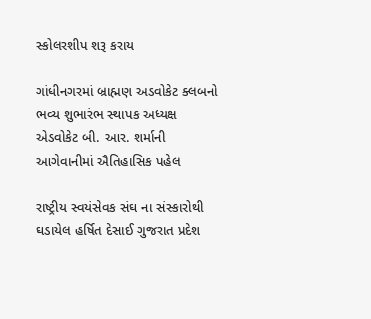સ્કોલરશીપ શરૂ કરાય

ગાંધીનગરમાં બ્રાહ્મણ અડવોકેટ ક્લબનો ભવ્ય શુભારંભ સ્થાપક અધ્યક્ષ એડવોકેટ બી. આર. શર્માની આગેવાનીમાં ઐતિહાસિક પહેલ

રાષ્ટ્રીય સ્વયંસેવક સંઘ ના સંસ્કારોથી ઘડાયેલ હર્ષિત દેસાઈ ગુજરાત પ્રદેશ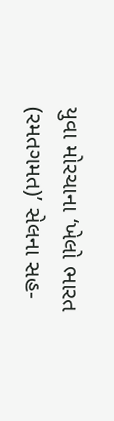યુવા મોરચાના ‘ખેલો ભારત (રમતગમત)’ સેલના સહ-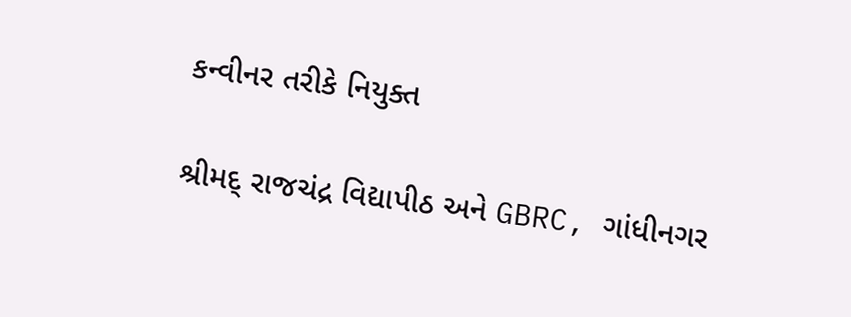કન્વીનર તરીકે નિયુક્ત

શ્રીમદ્ રાજચંદ્ર વિદ્યાપીઠ અને GBRC, ગાંધીનગર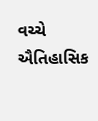વચ્ચે ઐતિહાસિક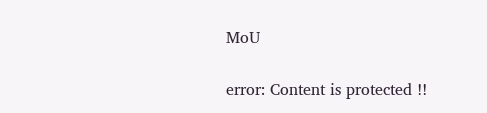MoU

error: Content is protected !!